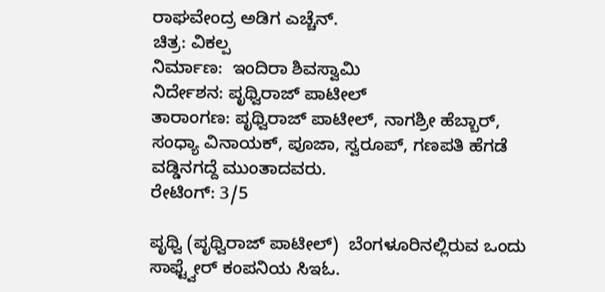ರಾಘವೇಂದ್ರ ಅಡಿಗ ಎಚ್ಚೆನ್.
ಚಿತ್ರ: ವಿಕಲ್ಪ
ನಿರ್ಮಾಣ:  ಇಂದಿರಾ ಶಿವಸ್ವಾಮಿ
ನಿರ್ದೇಶನ: ಪೃಥ್ವಿರಾಜ್ ಪಾಟೀಲ್
ತಾರಾಂಗಣ: ಪೃಥ್ವಿರಾಜ್ ಪಾಟೀಲ್, ನಾಗಶ್ರೀ ಹೆಬ್ಬಾರ್, ಸಂಧ್ಯಾ ವಿನಾಯಕ್, ಪೂಜಾ, ಸ್ವರೂಪ್, ಗಣಪತಿ ಹೆಗಡೆ ವಡ್ಡಿನಗದ್ದೆ ಮುಂತಾದವರು.
ರೇಟಿಂಗ್: 3/5

ಪೃಥ್ವಿ (ಪೃಥ್ವಿರಾಜ್ ಪಾಟೀಲ್)  ಬೆಂಗಳೂರಿನಲ್ಲಿರುವ ಒಂದು ಸಾಫ್ಟ್ವೇರ್ ಕಂಪನಿಯ ಸಿಇಓ.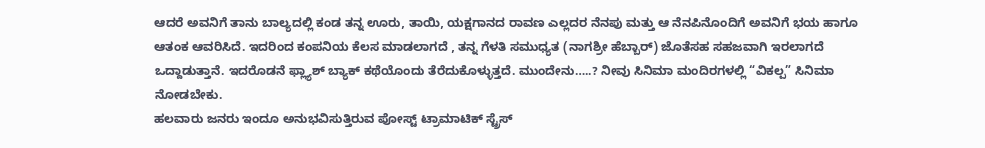ಆದರೆ ಅವನಿಗೆ ತಾನು ಬಾಲ್ಯದಲ್ಲಿ ಕಂಡ ತನ್ನ ಊರು, ತಾಯಿ, ಯಕ್ಷಗಾನದ ರಾವಣ ಎಲ್ಲದರ ನೆನಪು ಮತ್ತು ಆ ನೆನಪಿನೊಂದಿಗೆ ಅವನಿಗೆ ಭಯ ಹಾಗೂ ಆತಂಕ ಆವರಿಸಿದೆ. ಇದರಿಂದ ಕಂಪನಿಯ ಕೆಲಸ ಮಾಡಲಾಗದೆ , ತನ್ನ ಗೆಳತಿ ಸಮುಧ್ಯತ (ನಾಗಶ್ರೀ ಹೆಬ್ಬಾರ್‌) ಜೊತೆಸಹ ಸಹಜವಾಗಿ ಇರಲಾಗದೆ ಒದ್ದಾಡುತ್ತಾನೆ. ಇದರೊಡನೆ ಫ್ಲ್ಯಾಶ್ ಬ್ಯಾಕ್ ಕಥೆಯೊಂದು ತೆರೆದುಕೊಳ್ಳುತ್ತದೆ. ಮುಂದೇನು…..? ನೀವು ಸಿನಿಮಾ ಮಂದಿರಗಳಲ್ಲಿ “ವಿಕಲ್ಪ” ಸಿನಿಮಾ ನೋಡಬೇಕು.
ಹಲವಾರು ಜನರು ಇಂದೂ ಅನುಭವಿಸುತ್ತಿರುವ ಪೋಸ್ಟ್‌ ಟ್ರಾಮಾಟಿಕ್‌ ಸ್ಟ್ರೆಸ್‌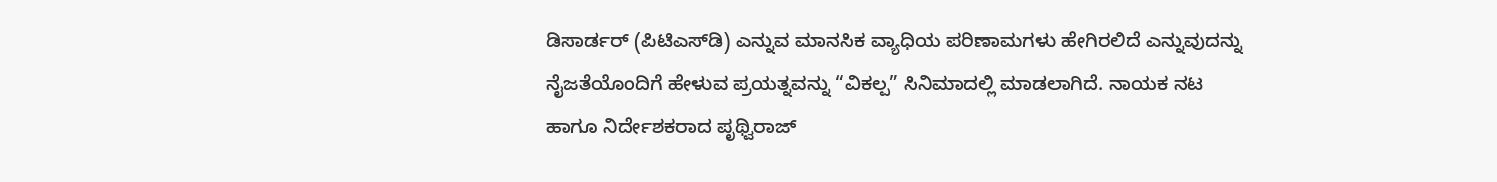ಡಿಸಾರ್ಡರ್‌ (ಪಿಟಿಎಸ್‌ಡಿ) ಎನ್ನುವ ಮಾನಸಿಕ ವ್ಯಾಧಿಯ ಪರಿಣಾಮಗಳು ಹೇಗಿರಲಿದೆ ಎನ್ನುವುದನ್ನು ನೈಜತೆಯೊಂದಿಗೆ ಹೇಳುವ ಪ್ರಯತ್ನವನ್ನು “ವಿಕಲ್ಪ” ಸಿನಿಮಾದಲ್ಲಿ ಮಾಡಲಾಗಿದೆ. ನಾಯಕ ನಟ ಹಾಗೂ ನಿರ್ದೇಶಕರಾದ ಪೃಥ್ವಿರಾಜ್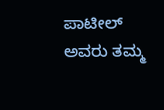ಪಾಟೀಲ್ ಅವರು ತಮ್ಮ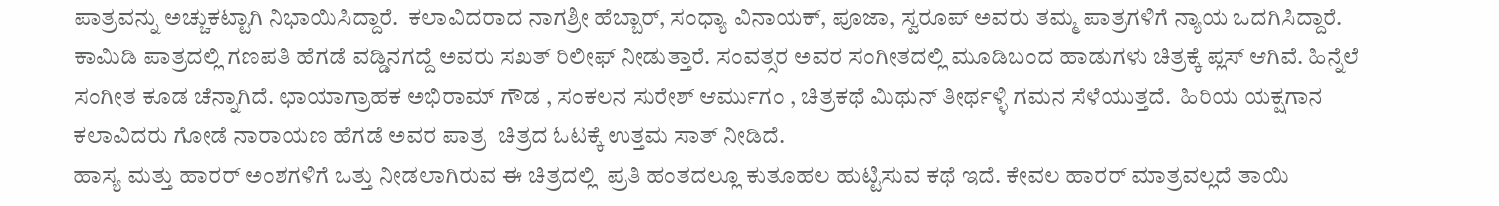ಪಾತ್ರವನ್ನು ಅಚ್ಚುಕಟ್ಟಾಗಿ ನಿಭಾಯಿಸಿದ್ದಾರೆ.  ಕಲಾವಿದರಾದ ನಾಗಶ್ರೀ ಹೆಬ್ಬಾರ್, ಸಂಧ್ಯಾ ವಿನಾಯಕ್, ಪೂಜಾ, ಸ್ವರೂಪ್ ಅವರು ತಮ್ಮ ಪಾತ್ರಗಳಿಗೆ ನ್ಯಾಯ ಒದಗಿಸಿದ್ದಾರೆ. ಕಾಮಿಡಿ ಪಾತ್ರದಲ್ಲಿ ಗಣಪತಿ ಹೆಗಡೆ ವಡ್ಡಿನಗದ್ದೆ ಅವರು ಸಖತ್ ರಿಲೀಫ್ ನೀಡುತ್ತಾರೆ. ಸಂವತ್ಸರ ಅವರ ಸಂಗೀತದಲ್ಲಿ ಮೂಡಿಬಂದ ಹಾಡುಗಳು ಚಿತ್ರಕ್ಕೆ ಪ್ಲಸ್ ಆಗಿವೆ. ಹಿನ್ನೆಲೆ ಸಂಗೀತ ಕೂಡ ಚೆನ್ನಾಗಿದೆ. ಛಾಯಾಗ್ರಾಹಕ ಅಭಿರಾಮ್ ಗೌಡ , ಸಂಕಲನ ಸುರೇಶ್ ಆರ್ಮುಗಂ , ಚಿತ್ರಕಥೆ ಮಿಥುನ್ ತೀರ್ಥಳ್ಳಿ ಗಮನ ಸೆಳೆಯುತ್ತದೆ.  ಹಿರಿಯ ಯಕ್ಷಗಾನ ಕಲಾವಿದರು ಗೋಡೆ ನಾರಾಯಣ ಹೆಗಡೆ ಅವರ ಪಾತ್ರ  ಚಿತ್ರದ ಓಟಕ್ಕೆ ಉತ್ತಮ ಸಾತ್ ನೀಡಿದೆ.
ಹಾಸ್ಯ ಮತ್ತು ಹಾರರ್ ಅಂಶಗಳಿಗೆ ಒತ್ತು ನೀಡಲಾಗಿರುವ ಈ ಚಿತ್ರದಲ್ಲಿ  ಪ್ರತಿ ಹಂತದಲ್ಲೂ ಕುತೂಹಲ ಹುಟ್ಟಿಸುವ ಕಥೆ ಇದೆ. ಕೇವಲ ಹಾರರ್ ಮಾತ್ರವಲ್ಲದೆ ತಾಯಿ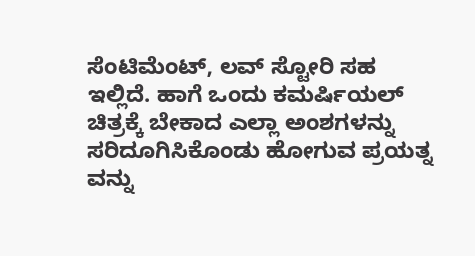ಸೆಂಟಿಮೆಂಟ್, ಲವ್ ಸ್ಟೋರಿ ಸಹ ಇಲ್ಲಿದೆ. ಹಾಗೆ ಒಂದು ಕಮರ್ಷಿಯಲ್ ಚಿತ್ರಕ್ಕೆ ಬೇಕಾದ ಎಲ್ಲಾ ಅಂಶಗಳನ್ನು ಸರಿದೂಗಿಸಿಕೊಂಡು ಹೋಗುವ ಪ್ರಯತ್ನ ವನ್ನು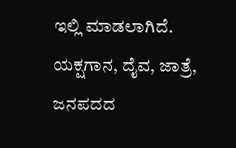ಇಲ್ಲಿ ಮಾಡಲಾಗಿದೆ. ಯಕ್ಷಗಾನ, ದೈವ, ಜಾತ್ರೆ, ಜನಪದದ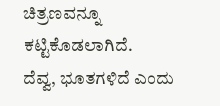ಚಿತ್ರಣವನ್ನೂ ಕಟ್ಟಿಕೊಡಲಾಗಿದೆ.
ದೆವ್ವ, ಭೂತಗಳಿದೆ ಎಂದು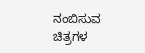ನಂಬಿಸುವ ಚಿತ್ರಗಳ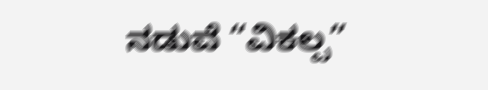ನಡುವೆ “ವಿಕಲ್ಪ”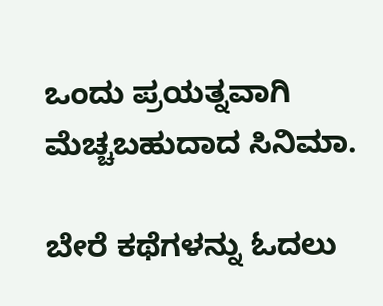ಒಂದು ಪ್ರಯತ್ನವಾಗಿ ಮೆಚ್ಚಬಹುದಾದ ಸಿನಿಮಾ.

ಬೇರೆ ಕಥೆಗಳನ್ನು ಓದಲು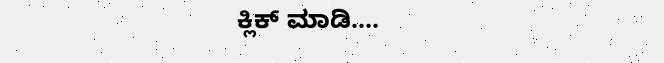ಕ್ಲಿಕ್ ಮಾಡಿ....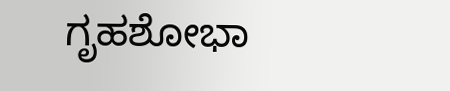ಗೃಹಶೋಭಾ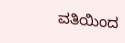ವತಿಯಿಂದ